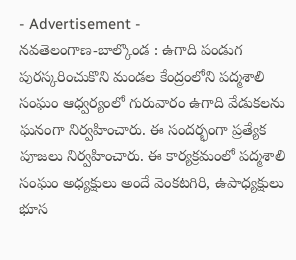- Advertisement -
నవతెలంగాణ-బాల్కొండ : ఉగాది పండుగ పురస్కరించుకొని మండల కేంద్రంలోని పద్మశాలి సంఘం ఆధ్వర్యంలో గురువారం ఉగాది వేడుకలను ఘనంగా నిర్వహించారు. ఈ సందర్భంగా ప్రత్యేక పూజలు నిర్వహించారు. ఈ కార్యక్రమంలో పద్మశాలి సంఘం అధ్యక్షులు అందే వెంకటగిరి, ఉపాధ్యక్షులు భూస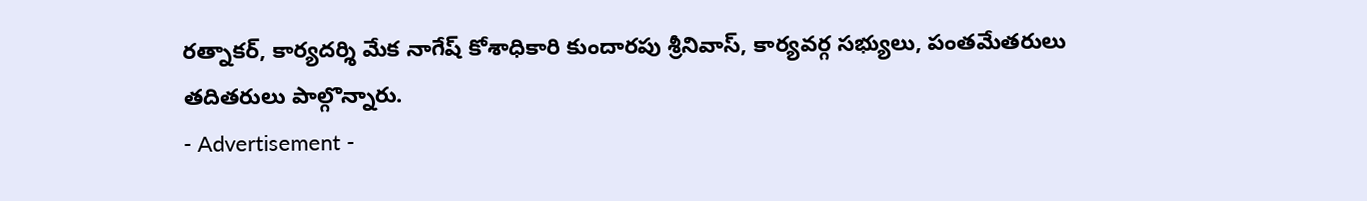రత్నాకర్, కార్యదర్శి మేక నాగేష్ కోశాధికారి కుందారపు శ్రీనివాస్, కార్యవర్గ సభ్యులు, పంతమేతరులు తదితరులు పాల్గొన్నారు.
- Advertisement -